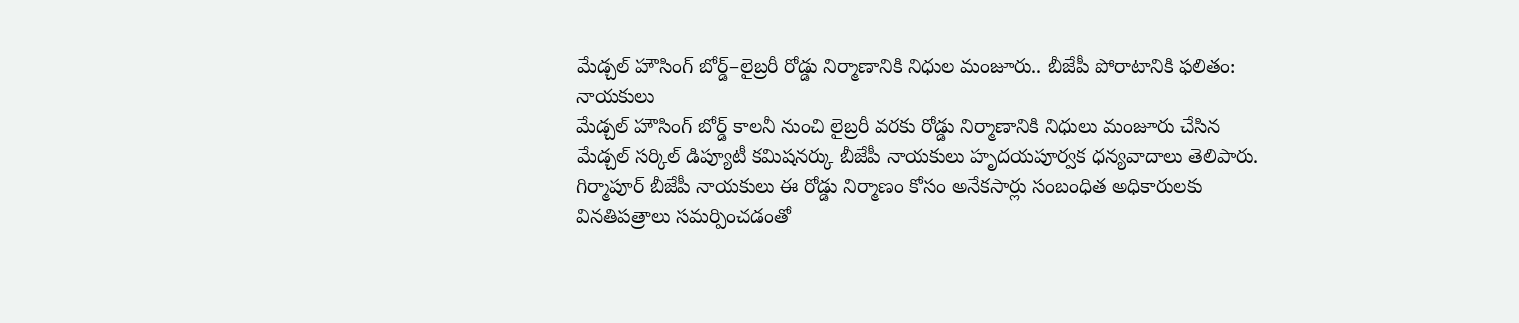మేడ్చల్ హౌసింగ్ బోర్డ్–లైబ్రరీ రోడ్డు నిర్మాణానికి నిధుల మంజూరు.. బీజేపీ పోరాటానికి ఫలితం: నాయకులు
మేడ్చల్ హౌసింగ్ బోర్డ్ కాలనీ నుంచి లైబ్రరీ వరకు రోడ్డు నిర్మాణానికి నిధులు మంజూరు చేసిన మేడ్చల్ సర్కిల్ డిప్యూటీ కమిషనర్కు బీజేపీ నాయకులు హృదయపూర్వక ధన్యవాదాలు తెలిపారు. గిర్మాపూర్ బీజేపీ నాయకులు ఈ రోడ్డు నిర్మాణం కోసం అనేకసార్లు సంబంధిత అధికారులకు వినతిపత్రాలు సమర్పించడంతో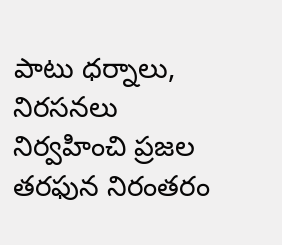పాటు ధర్నాలు, నిరసనలు నిర్వహించి ప్రజల తరఫున నిరంతరం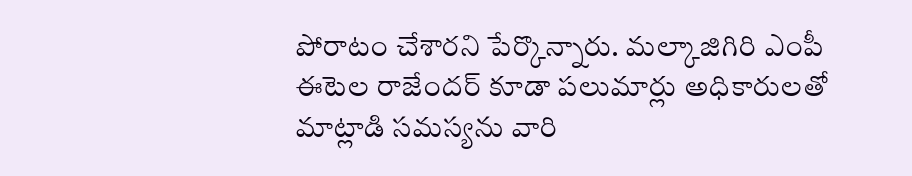పోరాటం చేశారని పేర్కొన్నారు. మల్కాజిగిరి ఎంపీ ఈటెల రాజేందర్ కూడా పలుమార్లు అధికారులతో మాట్లాడి సమస్యను వారి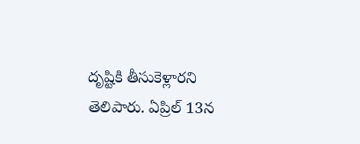దృష్టికి తీసుకెళ్లారని తెలిపారు. ఏప్రిల్ 13న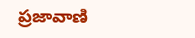ప్రజావాణి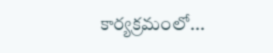కార్యక్రమంలో...